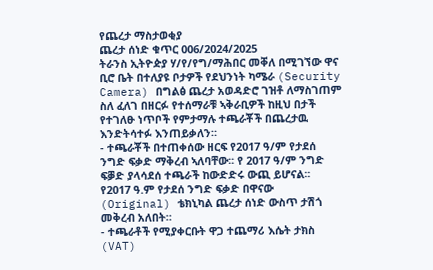የጨረታ ማስታወቂያ
ጨረታ ሰነድ ቁጥር 006/2024/2025
ትራንስ ኢትዮዽያ ሃ/የ/የግ/ማሕበር መቐለ በሚገኘው ዋና ቢሮ ቤት በተለያዩ ቦታዎች የደህንነት ካሜራ (Security Camera) በግልፅ ጨረታ አወዳድሮ ገዝቶ ለማስገጠም ስለ ፈለገ በዘርፉ የተሰማራቹ ኣቅራቢዎች ከዚህ በታች የተገለፁ ነጥቦች የምታማሉ ተጫራቾች በጨረታዉ እንድትሳተፉ እንጠይቃለን።
- ተጫራቾች በተጠቀሰው ዘርፍ የ2017 ዓ/ም የታደሰ ንግድ ፍቃድ ማቅረብ ኣለባቸው፡፡ የ 2017 ዓ/ም ንግድ ፍቓድ ያላሳደሰ ተጫራች ከውድድሩ ውጪ ይሆናል፡፡ የ2017 ዓ.ም የታደሰ ንግድ ፍቃድ በዋናው (Original) ቴክኒካል ጨረታ ሰነድ ውስጥ ታሽጎ መቅረብ አለበት።
- ተጫራቶች የሚያቀርቡት ዋጋ ተጨማሪ እሴት ታክስ (VAT)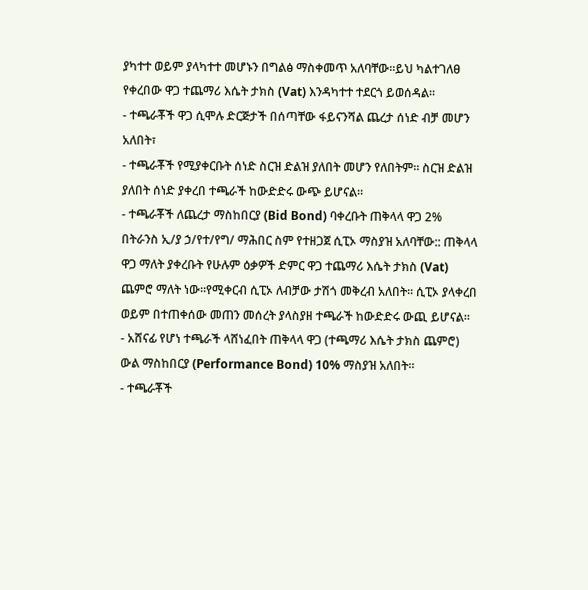ያካተተ ወይም ያላካተተ መሆኑን በግልፅ ማስቀመጥ አለባቸው፡፡ይህ ካልተገለፀ የቀረበው ዋጋ ተጨማሪ እሴት ታክስ (Vat) እንዳካተተ ተደርጎ ይወሰዳል።
- ተጫራቾች ዋጋ ሲሞሉ ድርጅታች በሰጣቸው ፋይናንሻል ጨረታ ሰነድ ብቻ መሆን አለበት፣
- ተጫራቾች የሚያቀርቡት ሰነድ ስርዝ ድልዝ ያለበት መሆን የለበትም፡፡ ስርዝ ድልዝ ያለበት ሰነድ ያቀረበ ተጫራች ከውድድሩ ውጭ ይሆናል።
- ተጫራቾች ለጨረታ ማስከበርያ (Bid Bond) ባቀረቡት ጠቅላላ ዋጋ 2% በትራንስ ኢ/ያ ኃ/የተ/የግ/ ማሕበር ስም የተዘጋጀ ሲፒኦ ማስያዝ አለባቸው:: ጠቅላላ ዋጋ ማለት ያቀረቡት የሁሉም ዕቃዎች ድምር ዋጋ ተጨማሪ እሴት ታክስ (Vat) ጨምሮ ማለት ነው፡፡የሚቀርብ ሲፒኦ ለብቻው ታሽጎ መቅረብ አለበት፡፡ ሲፒኦ ያላቀረበ ወይም በተጠቀሰው መጠን መሰረት ያላስያዘ ተጫራች ከውድድሩ ውጪ ይሆናል።
- አሸናፊ የሆነ ተጫራች ላሸነፈበት ጠቅላላ ዋጋ (ተጫማሪ እሴት ታክስ ጨምሮ) ውል ማስከበርያ (Performance Bond) 10% ማስያዝ አለበት።
- ተጫራቾች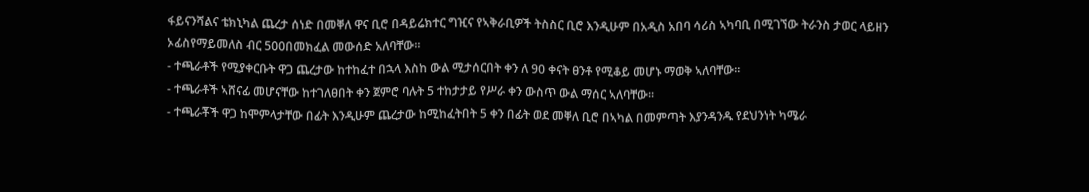ፋይናንሻልና ቴክኒካል ጨረታ ሰነድ በመቐለ ዋና ቢሮ በዳይሬክተር ግዢና የኣቅራቢዎች ትስስር ቢሮ እንዲሁም በአዲስ አበባ ሳሪስ ኣካባቢ በሚገኘው ትራንስ ታወር ላይዘን ኦፊስየማይመለስ ብር 500በመክፈል መውሰድ አለባቸው፡፡
- ተጫራቶች የሚያቀርቡት ዋጋ ጨረታው ከተከፈተ በኋላ እስከ ውል ሚታሰርበት ቀን ለ 90 ቀናት ፀንቶ የሚቆይ መሆኑ ማወቅ ኣለባቸው።
- ተጫራቶች ኣሸናፊ መሆናቸው ከተገለፀበት ቀን ጀምሮ ባሉት 5 ተከታታይ የሥራ ቀን ውስጥ ውል ማሰር ኣለባቸው፡፡
- ተጫራቾች ዋጋ ከሞምላታቸው በፊት እንዲሁም ጨረታው ከሚከፈትበት 5 ቀን በፊት ወደ መቐለ ቢሮ በኣካል በመምጣት እያንዳንዱ የደህንነት ካሜራ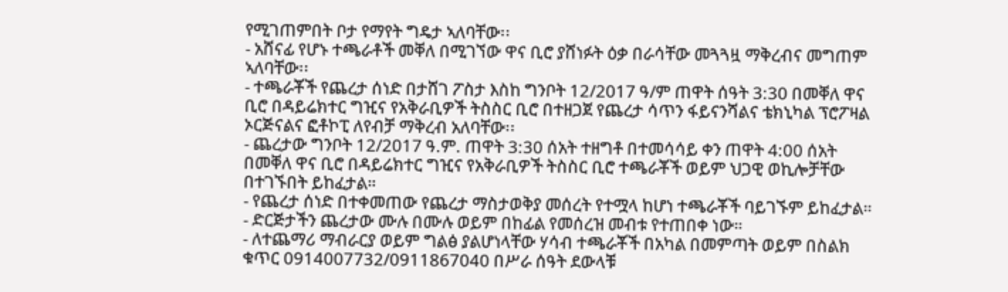የሚገጠምበት ቦታ የማየት ግዴታ ኣለባቸው፡፡
- አሸናፊ የሆኑ ተጫራቶች መቐለ በሚገኘው ዋና ቢሮ ያሸነፉት ዕቃ በራሳቸው መጓጓዟ ማቅረብና መግጠም ኣለባቸው፡፡
- ተጫራቾች የጨረታ ሰነድ በታሸገ ፖስታ እስከ ግንቦት 12/2017 ዓ/ም ጠዋት ሰዓት 3:30 በመቐለ ዋና ቢሮ በዳይሬክተር ግዢና የአቅራቢዎች ትስስር ቢሮ በተዘጋጀ የጨረታ ሳጥን ፋይናንሻልና ቴክኒካል ፕሮፖዛል ኦርጅናልና ፎቶኮፒ ለየብቻ ማቅረብ አለባቸው፡፡
- ጨረታው ግንቦት 12/2017 ዓ.ም. ጠዋት 3:30 ሰአት ተዘግቶ በተመሳሳይ ቀን ጠዋት 4:00 ሰአት በመቐለ ዋና ቢሮ በዳይሬክተር ግዢና የአቅራቢዎች ትስስር ቢሮ ተጫራቾች ወይም ህጋዊ ወኪሎቻቸው በተገኙበት ይከፈታል።
- የጨረታ ሰነድ በተቀመጠው የጨረታ ማስታወቅያ መሰረት የተሟላ ከሆነ ተጫራቾች ባይገኙም ይከፈታል።
- ድርጅታችን ጨረታው ሙሉ በሙሉ ወይም በከፊል የመሰረዝ መብቱ የተጠበቀ ነው።
- ለተጨማሪ ማብራርያ ወይም ግልፅ ያልሆነላቸው ሃሳብ ተጫራቾች በአካል በመምጣት ወይም በስልክ ቁጥር 0914007732/0911867040 በሥራ ሰዓት ደውላቹ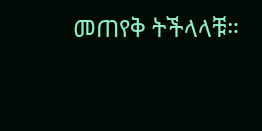መጠየቅ ትችላላቹ።